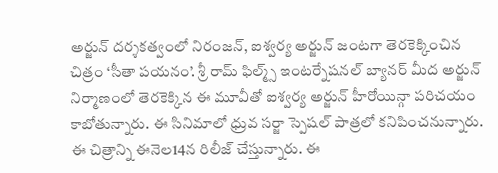అర్జున్ దర్శకత్వంలో నిరంజన్, ఐశ్వర్య అర్జున్ జంటగా తెరకెక్కించిన చిత్రం ‘సీతా పయనం’. శ్రీ రామ్ ఫిల్మ్స్ ఇంటర్నేషనల్ బ్యానర్ మీద అర్జున్ నిర్మాణంలో తెరకెక్కిన ఈ మూవీతో ఐశ్వర్య అర్జున్ హీరోయిన్గా పరిచయం కాబోతున్నారు. ఈ సినిమాలో ధ్రువ సర్జా స్పెషల్ పాత్రలో కనిపించనున్నారు. ఈ చిత్రాన్ని ఈనెల14న రిలీజ్ చేస్తున్నారు. ఈ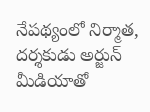నేపథ్యంలో నిర్మాత, దర్శకుడు అర్జున్ మీడియాతో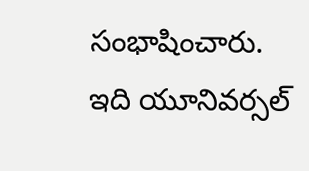సంభాషించారు. ఇది యూనివర్సల్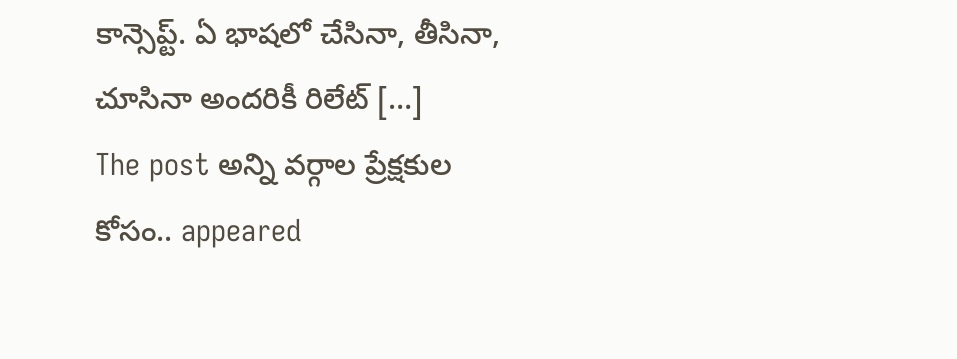కాన్సెప్ట్. ఏ భాషలో చేసినా, తీసినా, చూసినా అందరికీ రిలేట్ […]
The post అన్ని వర్గాల ప్రేక్షకుల కోసం.. appeared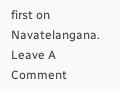first on Navatelangana.
Leave A Comment